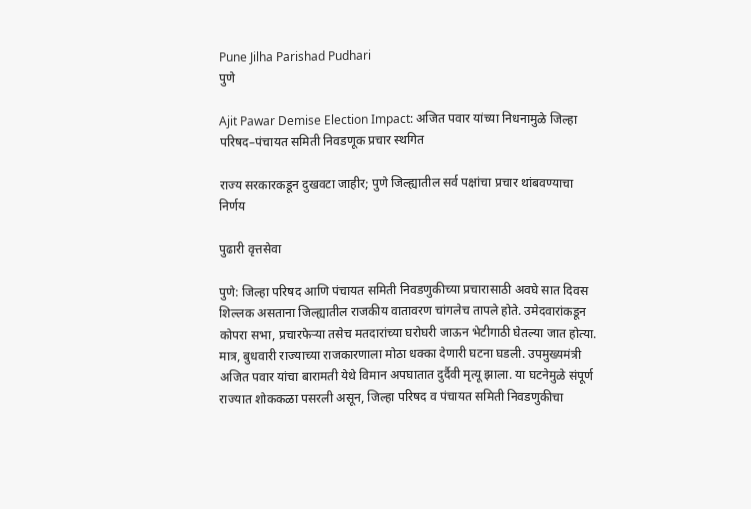Pune Jilha Parishad Pudhari
पुणे

Ajit Pawar Demise Election Impact: अजित पवार यांच्या निधनामुळे जिल्हा परिषद–पंचायत समिती निवडणूक प्रचार स्थगित

राज्य सरकारकडून दुखवटा जाहीर; पुणे जिल्ह्यातील सर्व पक्षांचा प्रचार थांबवण्याचा निर्णय

पुढारी वृत्तसेवा

पुणे: जिल्हा परिषद आणि पंचायत समिती निवडणुकीच्या प्रचारासाठी अवघे सात दिवस शिल्लक असताना जिल्ह्यातील राजकीय वातावरण चांगलेच तापले होते. उमेदवारांकडून कोपरा सभा, प्रचारफेऱ्या तसेच मतदारांच्या घरोघरी जाऊन भेटीगाठी घेतल्या जात होत्या. मात्र, बुधवारी राज्याच्या राजकारणाला मोठा धक्का देणारी घटना घडली. उपमुख्यमंत्री अजित पवार यांचा बारामती येथे विमान अपघातात दुर्दैवी मृत्यू झाला. या घटनेमुळे संपूर्ण राज्यात शोककळा पसरली असून, जिल्हा परिषद व पंचायत समिती निवडणुकीचा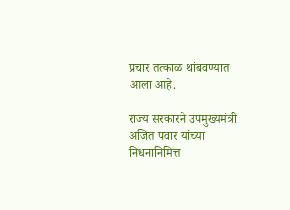प्रचार तत्काळ थांबवण्यात आला आहे.

राज्य सरकारने उपमुख्यमंत्री अजित पवार यांच्या निधनानिमित्त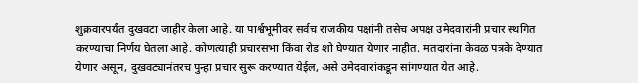शुक्रवारपर्यंत दुखवटा जाहीर केला आहे. या पार्श्वभूमीवर सर्वच राजकीय पक्षांनी तसेच अपक्ष उमेदवारांनी प्रचार स्थगित करण्याचा निर्णय घेतला आहे. कोणत्याही प्रचारसभा किंवा रोड शो घेण्यात येणार नाहीत. मतदारांना केवळ पत्रके देण्यात येणार असून, दुखवट्यानंतरच पुन्हा प्रचार सुरू करण्यात येईल, असे उमेदवारांकडून सांगण्यात येत आहे.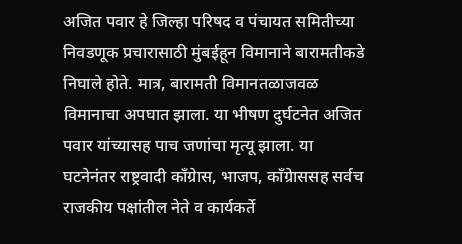अजित पवार हे जिल्हा परिषद व पंचायत समितीच्या निवडणूक प्रचारासाठी मुंबईहून विमानाने बारामतीकडे निघाले होते. मात्र, बारामती विमानतळाजवळ विमानाचा अपघात झाला. या भीषण दुर्घटनेत अजित पवार यांच्यासह पाच जणांचा मृत्यू झाला. या घटनेनंतर राष्ट्रवादी काँग्रेास, भाजप, काँग्रेाससह सर्वच राजकीय पक्षांतील नेते व कार्यकर्ते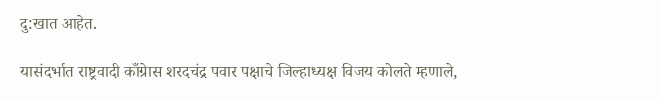दु:खात आहेत.

यासंदर्भात राष्ट्रवादी काँग्रेास शरदचंद्र पवार पक्षाचे जिल्हाध्यक्ष विजय कोलते म्हणाले,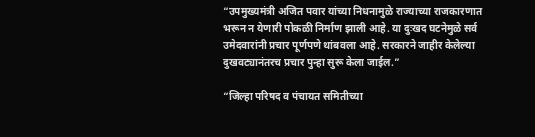“उपमुख्यमंत्री अजित पवार यांच्या निधनामुळे राज्याच्या राजकारणात भरून न येणारी पोकळी निर्माण झाली आहे. या दुःखद घटनेमुळे सर्व उमेदवारांनी प्रचार पूर्णपणे थांबवला आहे. सरकारने जाहीर केलेल्या दुखवट्यानंतरच प्रचार पुन्हा सुरू केला जाईल.”

“जिल्हा परिषद व पंचायत समितीच्या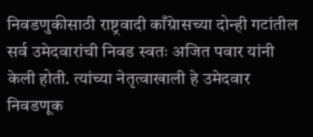निवडणुकीसाठी राष्ट्रवादी काँग्रेासच्या दोन्ही गटांतील सर्व उमेदवारांची निवड स्वतः अजित पवार यांनी केली होती. त्यांच्या नेतृत्वाखाली हे उमेदवार निवडणूक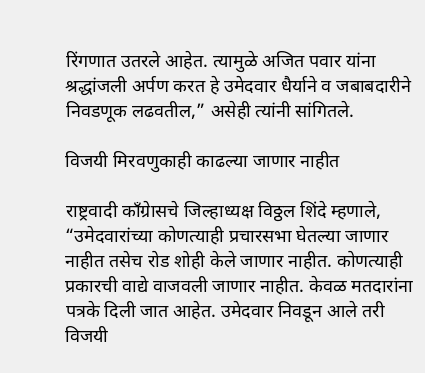रिंगणात उतरले आहेत. त्यामुळे अजित पवार यांना श्रद्धांजली अर्पण करत हे उमेदवार धैर्याने व जबाबदारीने निवडणूक लढवतील,” असेही त्यांनी सांगितले.

विजयी मिरवणुकाही काढल्या जाणार नाहीत

राष्ट्रवादी काँग्रेासचे जिल्हाध्यक्ष विठ्ठल शिंदे म्हणाले, “उमेदवारांच्या कोणत्याही प्रचारसभा घेतल्या जाणार नाहीत तसेच रोड शोही केले जाणार नाहीत. कोणत्याही प्रकारची वाद्ये वाजवली जाणार नाहीत. केवळ मतदारांना पत्रके दिली जात आहेत. उमेदवार निवडून आले तरी विजयी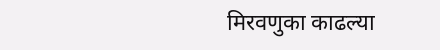मिरवणुका काढल्या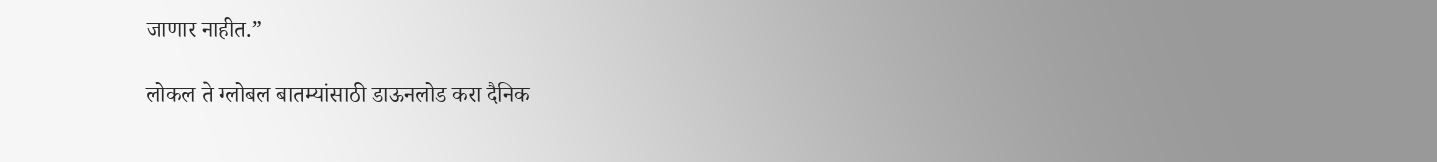जाणार नाहीत.”

लोकल ते ग्लोबल बातम्यांसाठी डाऊनलोड करा दैनिक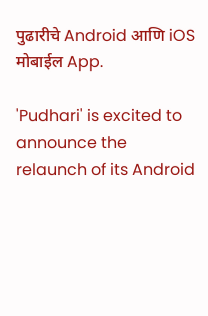पुढारीचे Android आणि iOS मोबाईल App.

'Pudhari' is excited to announce the relaunch of its Android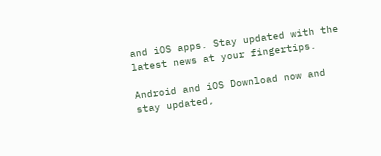and iOS apps. Stay updated with the latest news at your fingertips.

Android and iOS Download now and stay updated,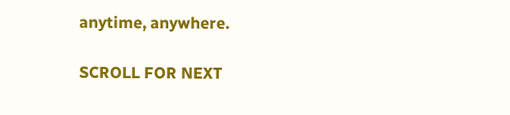anytime, anywhere.

SCROLL FOR NEXT